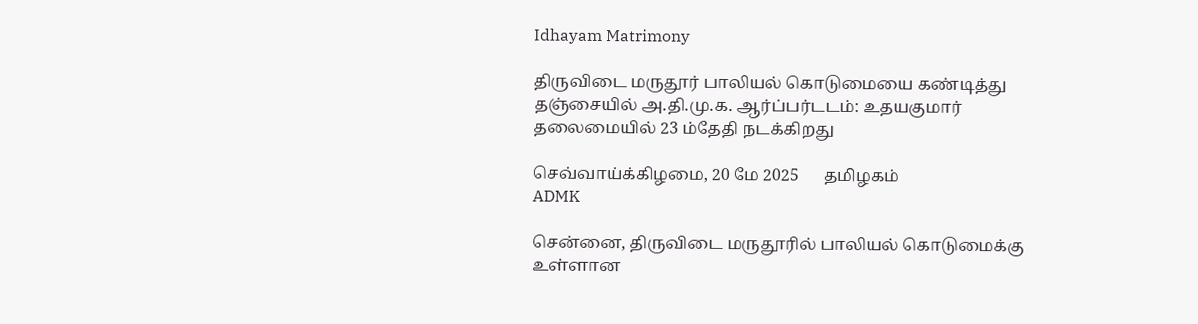Idhayam Matrimony

திருவிடை மருதூர் பாலியல் கொடுமையை கண்டித்து தஞ்சையில் அ.தி.மு.க. ஆர்ப்பர்டடம்: உதயகுமார் தலைமையில் 23 ம்தேதி நடக்கிறது

செவ்வாய்க்கிழமை, 20 மே 2025      தமிழகம்
ADMK

சென்னை, திருவிடை மருதூரில் பாலியல் கொடுமைக்கு உள்ளான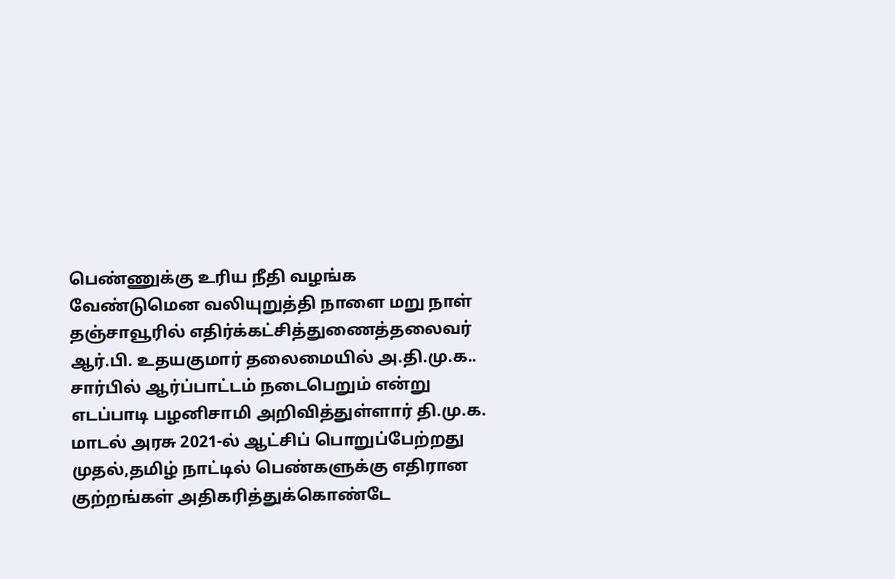பெண்ணுக்கு உரிய நீதி வழங்க வேண்டுமென வலியுறுத்தி நாளை மறு நாள் தஞ்சாவூரில் எதிர்க்கட்சித்துணைத்தலைவர் ஆர்.பி. உதயகுமார் தலைமையில் அ.தி.மு.க.. சார்பில் ஆர்ப்பாட்டம் நடைபெறும் என்று எடப்பாடி பழனிசாமி அறிவித்துள்ளார் தி.மு.க. மாடல் அரசு 2021-ல் ஆட்சிப் பொறுப்பேற்றது முதல்,தமிழ் நாட்டில் பெண்களுக்கு எதிரான குற்றங்கள் அதிகரித்துக்கொண்டே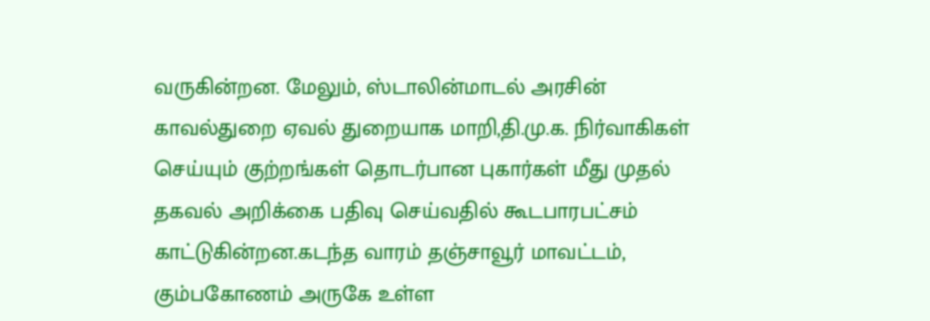வருகின்றன. மேலும், ஸ்டாலின்மாடல் அரசின் காவல்துறை ஏவல் துறையாக மாறி,தி.மு.க. நிர்வாகிகள் செய்யும் குற்றங்கள் தொடர்பான புகார்கள் மீது முதல் தகவல் அறிக்கை பதிவு செய்வதில் கூடபாரபட்சம் காட்டுகின்றன.கடந்த வாரம் தஞ்சாவூர் மாவட்டம், கும்பகோணம் அருகே உள்ள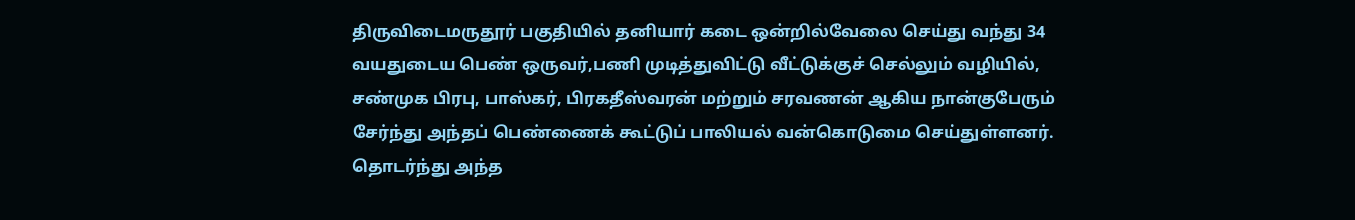திருவிடைமருதூர் பகுதியில் தனியார் கடை ஒன்றில்வேலை செய்து வந்து 34 வயதுடைய பெண் ஒருவர்,பணி முடித்துவிட்டு வீட்டுக்குச் செல்லும் வழியில், சண்முக பிரபு, பாஸ்கர், பிரகதீஸ்வரன் மற்றும் சரவணன் ஆகிய நான்குபேரும் சேர்ந்து அந்தப் பெண்ணைக் கூட்டுப் பாலியல் வன்கொடுமை செய்துள்ளனர். தொடர்ந்து அந்த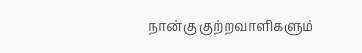நான்கு குற்றவாளிகளும்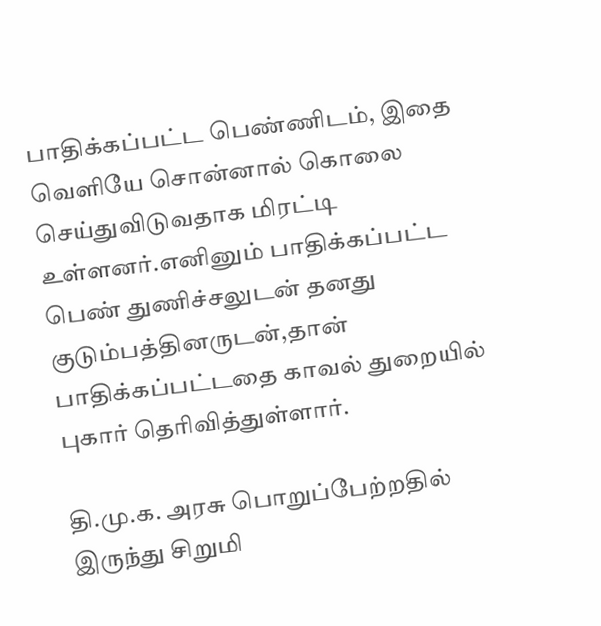பாதிக்கப்பட்ட பெண்ணிடம், இதை வெளியே சொன்னால் கொலை செய்துவிடுவதாக மிரட்டி உள்ளனர்.எனினும் பாதிக்கப்பட்ட பெண் துணிச்சலுடன் தனது குடும்பத்தினருடன்,தான் பாதிக்கப்பட்டதை காவல் துறையில் புகார் தெரிவித்துள்ளார்.

தி.மு.க. அரசு பொறுப்பேற்றதில் இருந்து சிறுமி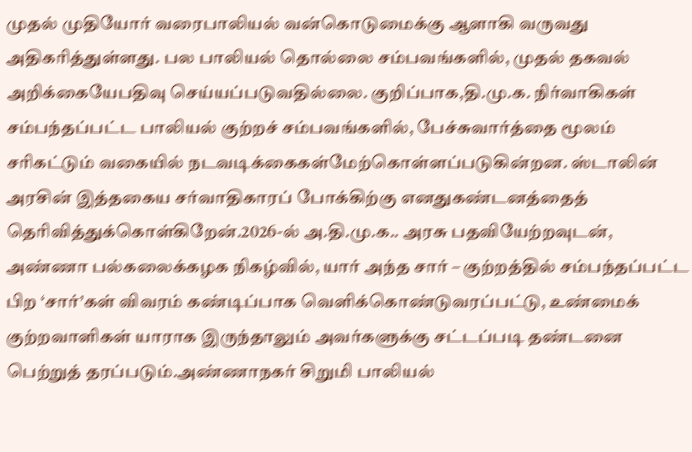முதல் முதியோர் வரைபாலியல் வன்கொடுமைக்கு ஆளாகி வருவது அதிகரித்துள்ளது. பல பாலியல் தொல்லை சம்பவங்களில், முதல் தகவல் அறிக்கையேபதிவு செய்யப்படுவதில்லை. குறிப்பாக,தி.மு.க. நிர்வாகிகள் சம்பந்தப்பட்ட பாலியல் குற்றச் சம்பவங்களில், பேச்சுவார்த்தை மூலம் சரிகட்டும் வகையில் நடவடிக்கைகள்மேற்கொள்ளப்படுகின்றன. ஸ்டாலின் அரசின் இத்தகைய சர்வாதிகாரப் போக்கிற்கு எனதுகண்டனத்தைத் தெரிவித்துக்கொள்கிறேன்.2026-ல் அ.தி.மு.க.. அரசு பதவியேற்றவுடன், அண்ணா பல்கலைக்கழக நிகழ்வில், யார் அந்த சார் – குற்றத்தில் சம்பந்தப்பட்ட பிற ‘சார்’கள் விவரம் கண்டிப்பாக வெளிக்கொண்டுவரப்பட்டு, உண்மைக் குற்றவாளிகள் யாராக இருந்தாலும் அவர்களுக்கு சட்டப்படி தண்டனை பெற்றுத் தரப்படும்.அண்ணாநகர் சிறுமி பாலியல்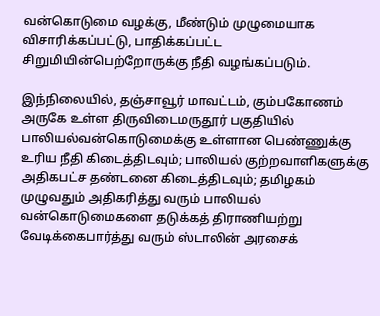வன்கொடுமை வழக்கு, மீண்டும் முழுமையாக விசாரிக்கப்பட்டு, பாதிக்கப்பட்ட சிறுமியின்பெற்றோருக்கு நீதி வழங்கப்படும்.

இந்நிலையில், தஞ்சாவூர் மாவட்டம், கும்பகோணம் அருகே உள்ள திருவிடைமருதூர் பகுதியில் பாலியல்வன்கொடுமைக்கு உள்ளான பெண்ணுக்கு உரிய நீதி கிடைத்திடவும்; பாலியல் குற்றவாளிகளுக்கு அதிகபட்ச தண்டனை கிடைத்திடவும்; தமிழகம் முழுவதும் அதிகரித்து வரும் பாலியல் வன்கொடுமைகளை தடுக்கத் திராணியற்று வேடிக்கைபார்த்து வரும் ஸ்டாலின் அரசைக்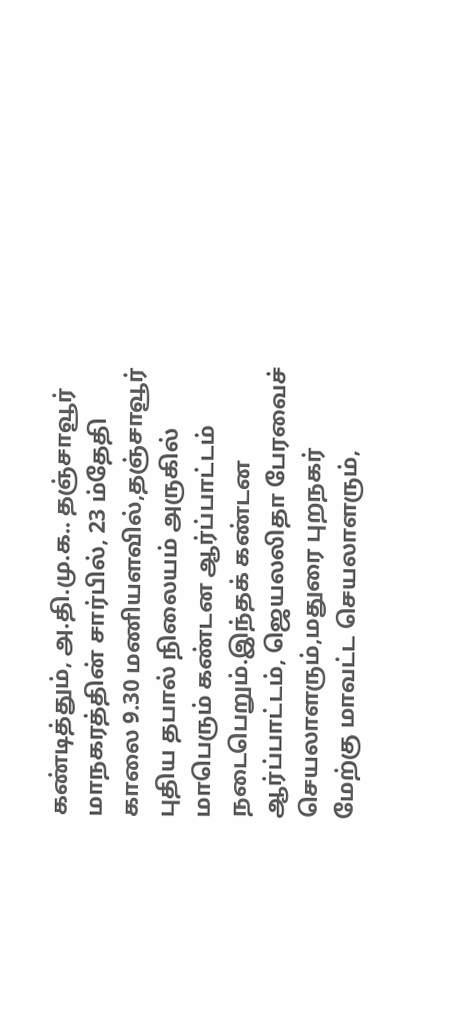கண்டித்தும், அ.தி.மு.க.. தஞ்சாவூர் மாநகரத்தின் சார்பில், 23 ம்தேதி காலை 9.30 மணியளவில்,தஞ்சாவூர் புதிய தபால் நிலையம் அருகில் மாபெரும் கண்டன ஆர்ப்பாட்டம் நடைபெறும்.இந்தக் கண்டன ஆர்ப்பாட்டம், ஜெயலலிதா பேரவைச் செயலாளரும்,மதுரை புறநகர் மேற்கு மாவட்ட செயலாளரும்,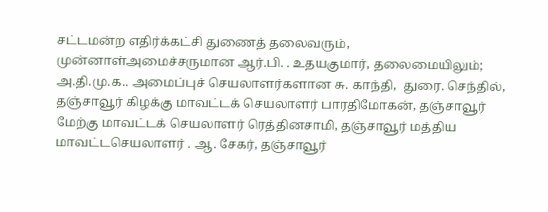சட்டமன்ற எதிர்க்கட்சி துணைத் தலைவரும், முன்னாள்அமைச்சருமான ஆர்.பி. . உதயகுமார், தலைமையிலும்; அ.தி.மு.க.. அமைப்புச் செயலாளர்களான சு. காந்தி,  துரை. செந்தில், தஞ்சாவூர் கிழக்கு மாவட்டக் செயலாளர் பாரதிமோகன், தஞ்சாவூர் மேற்கு மாவட்டக் செயலாளர் ரெத்தினசாமி, தஞ்சாவூர் மத்திய மாவட்டசெயலாளர் . ஆ. சேகர், தஞ்சாவூர்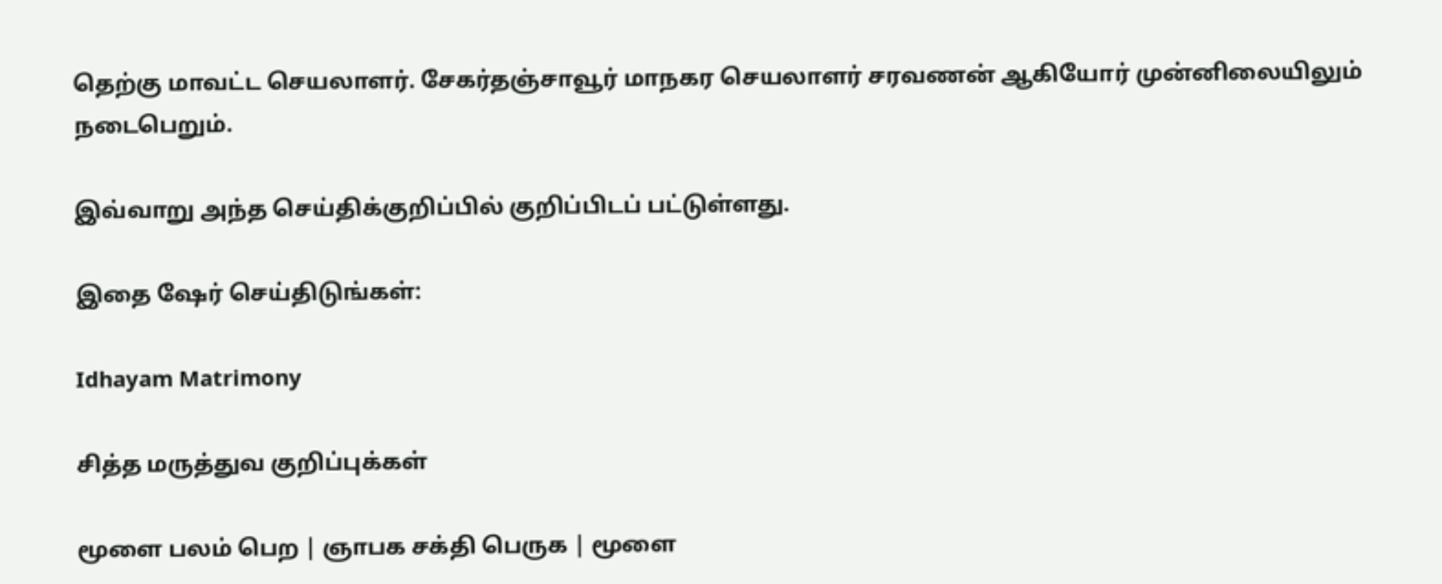தெற்கு மாவட்ட செயலாளர். சேகர்தஞ்சாவூர் மாநகர செயலாளர் சரவணன் ஆகியோர் முன்னிலையிலும் நடைபெறும்.

இவ்வாறு அந்த செய்திக்குறிப்பில் குறிப்பிடப் பட்டுள்ளது.

இதை ஷேர் செய்திடுங்கள்:

Idhayam Matrimony

சித்த மருத்துவ குறிப்புக்கள்

மூளை பலம் பெற | ஞாபக சக்தி பெருக | மூளை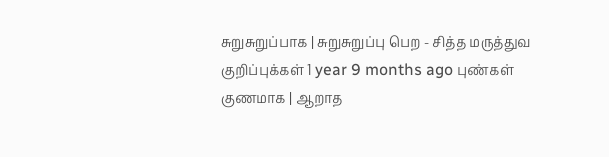சுறுசுறுப்பாக | சுறுசுறுப்பு பெற - சித்த மருத்துவ குறிப்புக்கள் 1 year 9 months ago புண்கள் குணமாக | ஆறாத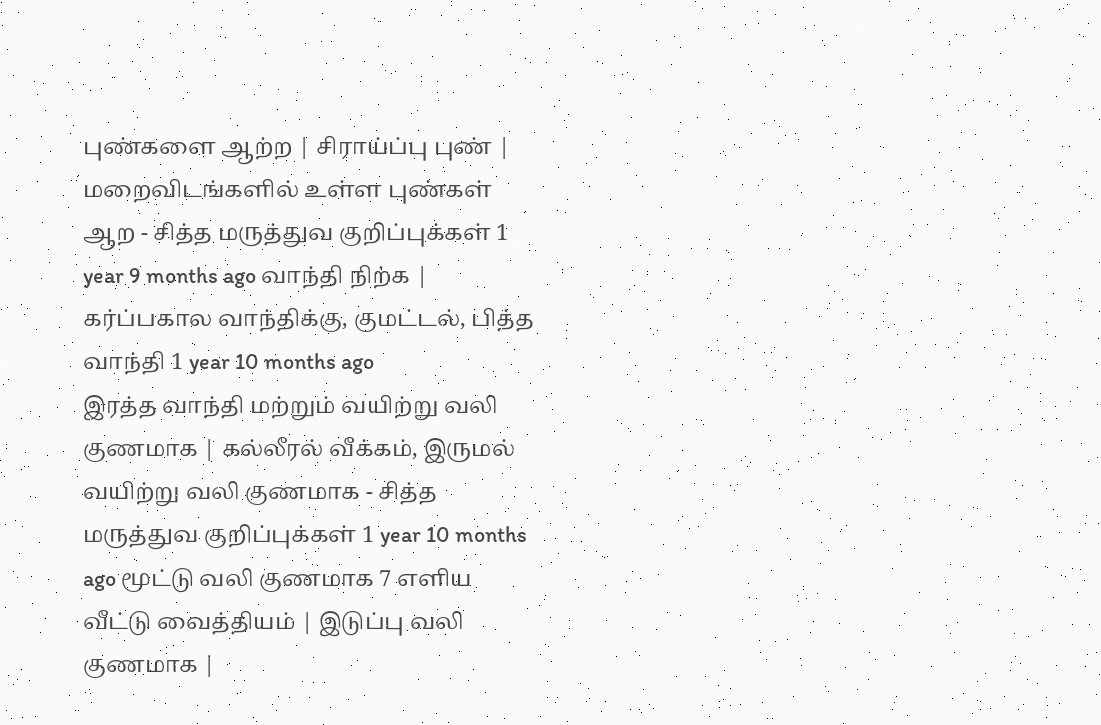புண்களை ஆற்ற | சிராய்ப்பு புண் | மறைவிடங்களில் உள்ள புண்கள் ஆற - சித்த மருத்துவ குறிப்புக்கள் 1 year 9 months ago வாந்தி நிற்க | கர்ப்பகால வாந்திக்கு, குமட்டல், பித்த வாந்தி 1 year 10 months ago
இரத்த வாந்தி மற்றும் வயிற்று வலி குணமாக | கல்லீரல் வீக்கம், இருமல் வயிற்று வலி குணமாக - சித்த மருத்துவ குறிப்புக்கள் 1 year 10 months ago மூட்டு வலி குணமாக 7 எளிய வீட்டு வைத்தியம் | இடுப்பு வலி குணமாக |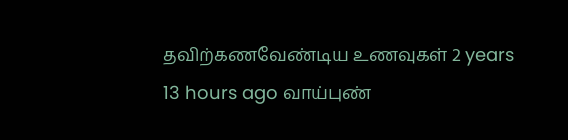தவிற்கணவேண்டிய உணவுகள் 2 years 13 hours ago வாய்புண்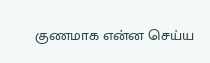குணமாக என்ன செய்ய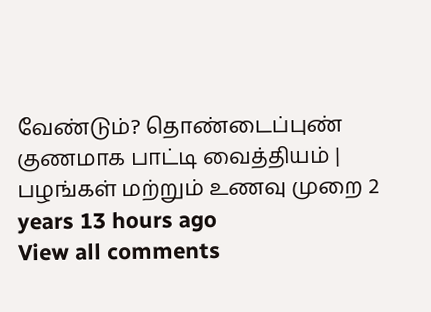வேண்டும்? தொண்டைப்புண் குணமாக பாட்டி வைத்தியம் | பழங்கள் மற்றும் உணவு முறை 2 years 13 hours ago
View all comments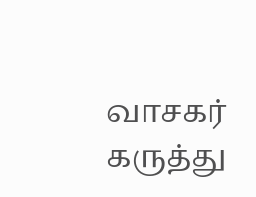வாசகர் கருத்து